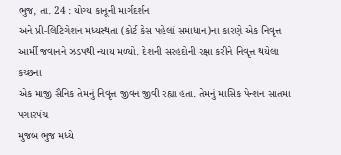ભુજ, તા. 24 : યોગ્ય કાનૂની માર્ગદર્શન
અને પ્રી-લિટિગેશન મધ્યસ્થતા (કોર્ટ કેસ પહેલાં સમાધાન)ના કારણે એક નિવૃત્ત આર્મી જવાનને ઝડપથી ન્યાય મળ્યો. દેશની સરહદોની રક્ષા કરીને નિવૃત્ત થયેલા કચ્છના
એક માજી સૈનિક તેમનું નિવૃત્ત જીવન જીવી રહ્યા હતા. તેમનું માસિક પેન્શન સાતમા પગારપંચ
મુજબ ભુજ મધ્યે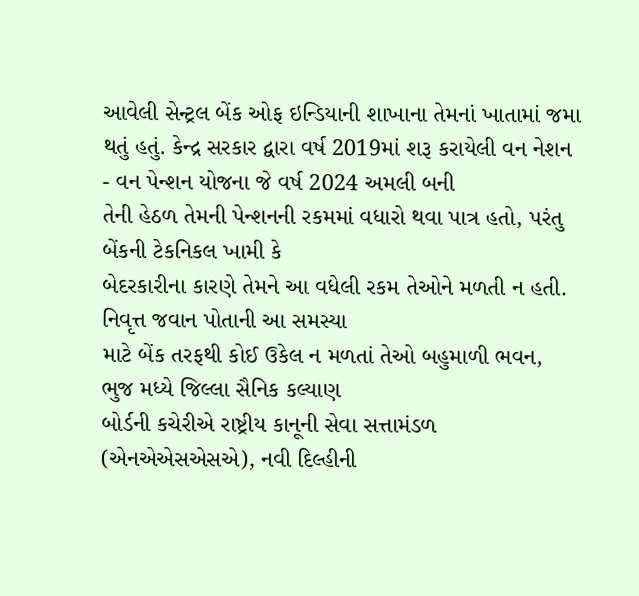આવેલી સેન્ટ્રલ બેંક ઓફ ઇન્ડિયાની શાખાના તેમનાં ખાતામાં જમા થતું હતું. કેન્દ્ર સરકાર દ્વારા વર્ષ 2019માં શરૂ કરાયેલી વન નેશન
- વન પેન્શન યોજના જે વર્ષ 2024 અમલી બની
તેની હેઠળ તેમની પેન્શનની રકમમાં વધારો થવા પાત્ર હતો, પરંતુ બેંકની ટેકનિકલ ખામી કે
બેદરકારીના કારણે તેમને આ વધેલી રકમ તેઓને મળતી ન હતી. નિવૃત્ત જવાન પોતાની આ સમસ્યા
માટે બેંક તરફથી કોઈ ઉકેલ ન મળતાં તેઓ બહુમાળી ભવન, ભુજ મધ્યે જિલ્લા સૈનિક કલ્યાણ
બોર્ડની કચેરીએ રાષ્ટ્રીય કાનૂની સેવા સત્તામંડળ (એનએએસએસએ), નવી દિલ્હીની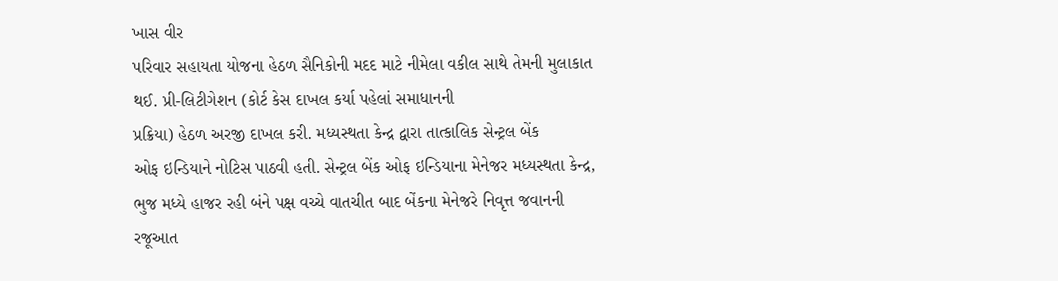ખાસ વીર
પરિવાર સહાયતા યોજના હેઠળ સૈનિકોની મદદ માટે નીમેલા વકીલ સાથે તેમની મુલાકાત થઈ. પ્રી-લિટીગેશન (કોર્ટ કેસ દાખલ કર્યા પહેલાં સમાધાનની
પ્રક્રિયા) હેઠળ અરજી દાખલ કરી. મધ્યસ્થતા કેન્દ્ર દ્વારા તાત્કાલિક સેન્ટ્રલ બેંક
ઓફ ઇન્ડિયાને નોટિસ પાઠવી હતી. સેન્ટ્રલ બેંક ઓફ ઇન્ડિયાના મેનેજર મધ્યસ્થતા કેન્દ્ર,
ભુજ મધ્યે હાજર રહી બંને પક્ષ વચ્ચે વાતચીત બાદ બેંકના મેનેજરે નિવૃત્ત જવાનની રજૂઆત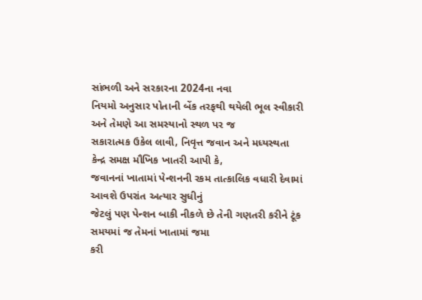સાંભળી અને સરકારના 2024ના નવા
નિયમો અનુસાર પોતાની બેંક તરફથી થયેલી ભૂલ સ્વીકારી અને તેમણે આ સમસ્યાનો સ્થળ પર જ
સકારાત્મક ઉકેલ લાવી, નિવૃત્ત જવાન અને મધ્યસ્થતા કેન્દ્ર સમક્ષ મૌખિક ખાતરી આપી કે,
જવાનનાં ખાતામાં પેન્શનની રકમ તાત્કાલિક વધારી દેવામાં આવશે ઉપરાંત અત્યાર સુધીનું
જેટલું પણ પેન્શન બાકી નીકળે છે તેની ગણતરી કરીને ટૂંક સમયમાં જ તેમનાં ખાતામાં જમા
કરી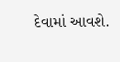દેવામાં આવશે.